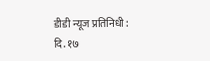डीडी न्यूज प्रतिनिधी :
दि. १७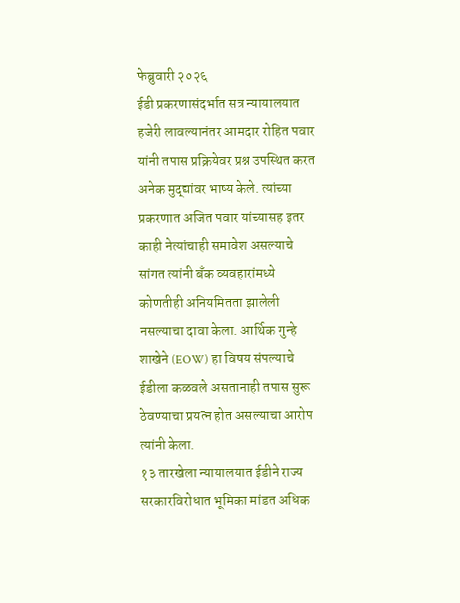फेब्रुवारी २०२६
ईडी प्रकरणासंदर्भात सत्र न्यायालयात हजेरी लावल्यानंतर आमदार रोहित पवार यांनी तपास प्रक्रियेवर प्रश्न उपस्थित करत अनेक मुद्द्यांवर भाष्य केले. त्यांच्या प्रकरणात अजित पवार यांच्यासह इतर काही नेत्यांचाही समावेश असल्याचे सांगत त्यांनी बँक व्यवहारांमध्ये कोणतीही अनियमितता झालेली नसल्याचा दावा केला. आर्थिक गुन्हे शाखेने (EOW) हा विषय संपल्याचे ईडीला कळवले असतानाही तपास सुरू ठेवण्याचा प्रयत्न होत असल्याचा आरोप त्यांनी केला.
१३ तारखेला न्यायालयात ईडीने राज्य सरकारविरोधात भूमिका मांडत अधिक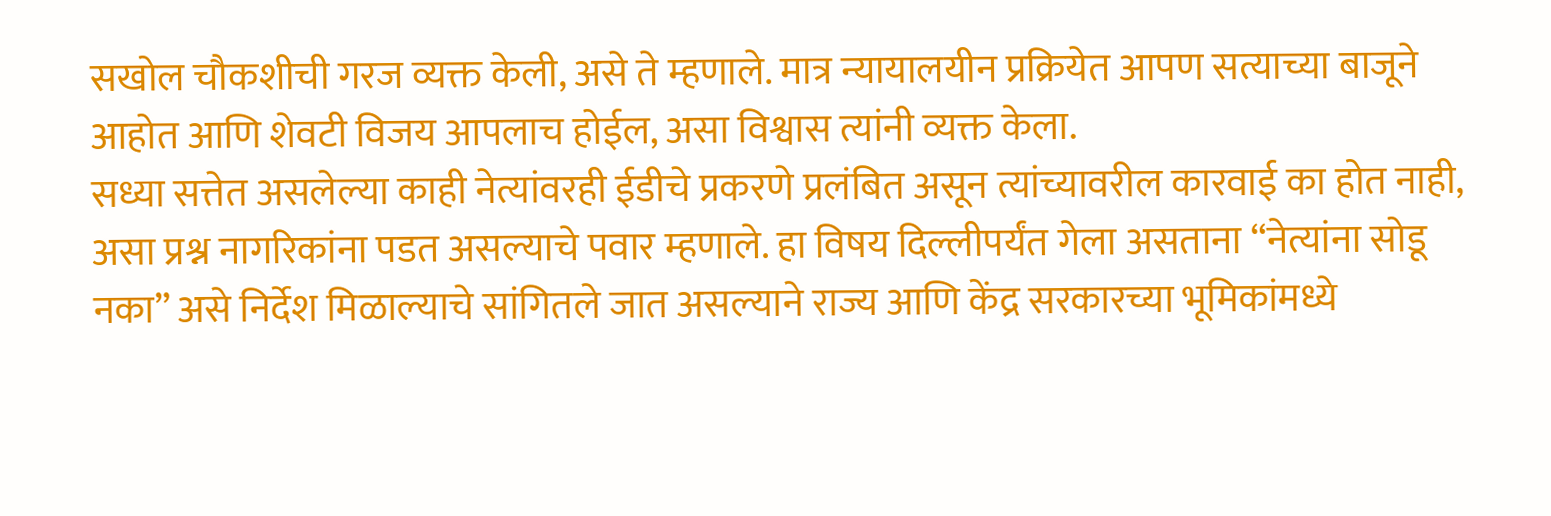सखोल चौकशीची गरज व्यक्त केली, असे ते म्हणाले. मात्र न्यायालयीन प्रक्रियेत आपण सत्याच्या बाजूने आहोत आणि शेवटी विजय आपलाच होईल, असा विश्वास त्यांनी व्यक्त केला.
सध्या सत्तेत असलेल्या काही नेत्यांवरही ईडीचे प्रकरणे प्रलंबित असून त्यांच्यावरील कारवाई का होत नाही, असा प्रश्न नागरिकांना पडत असल्याचे पवार म्हणाले. हा विषय दिल्लीपर्यंत गेला असताना “नेत्यांना सोडू नका” असे निर्देश मिळाल्याचे सांगितले जात असल्याने राज्य आणि केंद्र सरकारच्या भूमिकांमध्ये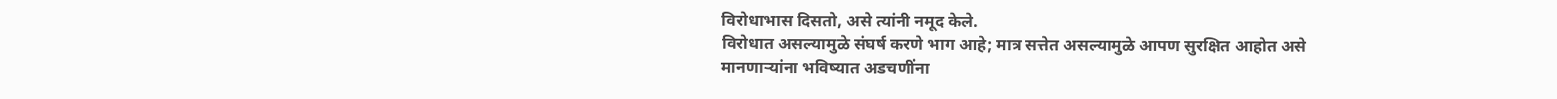विरोधाभास दिसतो, असे त्यांनी नमूद केले.
विरोधात असल्यामुळे संघर्ष करणे भाग आहे; मात्र सत्तेत असल्यामुळे आपण सुरक्षित आहोत असे मानणाऱ्यांना भविष्यात अडचणींना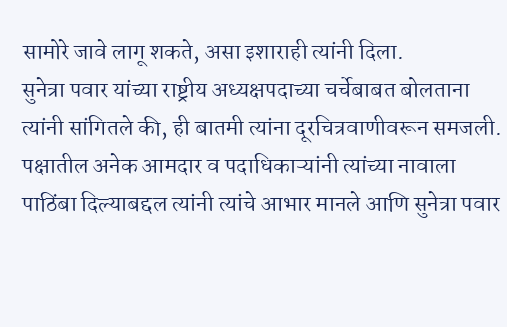सामोरे जावे लागू शकते, असा इशाराही त्यांनी दिला.
सुनेत्रा पवार यांच्या राष्ट्रीय अध्यक्षपदाच्या चर्चेबाबत बोलताना त्यांनी सांगितले की, ही बातमी त्यांना दूरचित्रवाणीवरून समजली. पक्षातील अनेक आमदार व पदाधिकाऱ्यांनी त्यांच्या नावाला पाठिंबा दिल्याबद्दल त्यांनी त्यांचे आभार मानले आणि सुनेत्रा पवार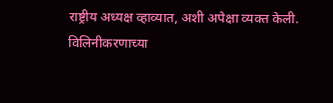राष्ट्रीय अध्यक्ष व्हाव्यात, अशी अपेक्षा व्यक्त केली.
विलिनीकरणाच्या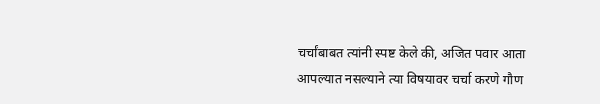चर्चांबाबत त्यांनी स्पष्ट केले की, अजित पवार आता आपल्यात नसल्याने त्या विषयावर चर्चा करणे गौण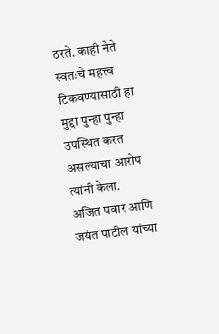ठरते. काही नेते स्वतःचे महत्त्व टिकवण्यासाठी हा मुद्दा पुन्हा पुन्हा उपस्थित करत असल्याचा आरोप त्यांनी केला.
अजित पवार आणि जयंत पाटील यांच्या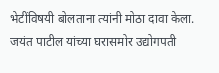भेटींविषयी बोलताना त्यांनी मोठा दावा केला. जयंत पाटील यांच्या घरासमोर उद्योगपती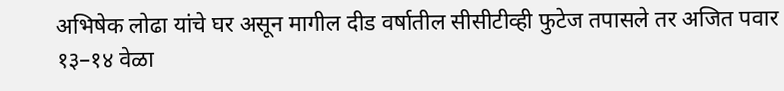अभिषेक लोढा यांचे घर असून मागील दीड वर्षातील सीसीटीव्ही फुटेज तपासले तर अजित पवार १३–१४ वेळा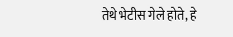तेथे भेटीस गेले होते, हे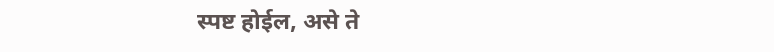स्पष्ट होईल, असे ते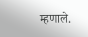म्हणाले.